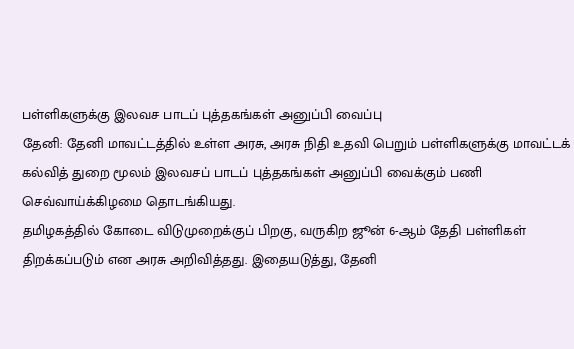பள்ளிகளுக்கு இலவச பாடப் புத்தகங்கள் அனுப்பி வைப்பு
தேனி: தேனி மாவட்டத்தில் உள்ள அரசு, அரசு நிதி உதவி பெறும் பள்ளிகளுக்கு மாவட்டக் கல்வித் துறை மூலம் இலவசப் பாடப் புத்தகங்கள் அனுப்பி வைக்கும் பணி செவ்வாய்க்கிழமை தொடங்கியது.
தமிழகத்தில் கோடை விடுமுறைக்குப் பிறகு, வருகிற ஜூன் 6-ஆம் தேதி பள்ளிகள் திறக்கப்படும் என அரசு அறிவித்தது. இதையடுத்து, தேனி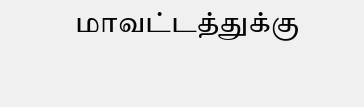மாவட்டத்துக்கு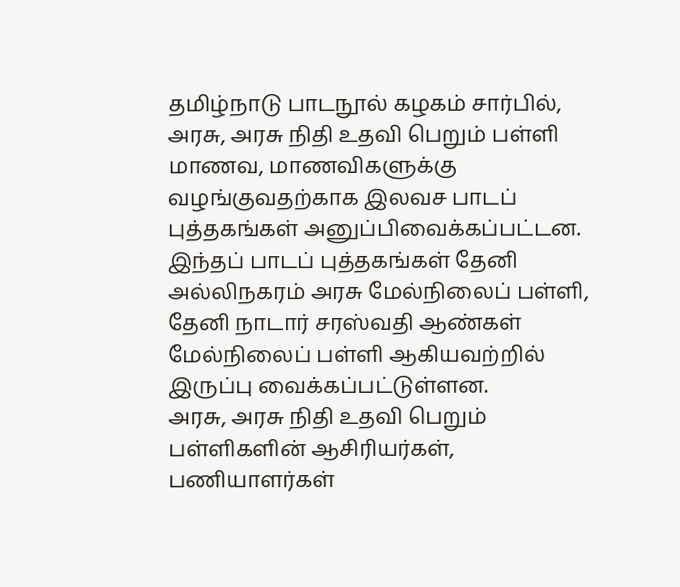தமிழ்நாடு பாடநூல் கழகம் சார்பில், அரசு, அரசு நிதி உதவி பெறும் பள்ளி மாணவ, மாணவிகளுக்கு வழங்குவதற்காக இலவச பாடப் புத்தகங்கள் அனுப்பிவைக்கப்பட்டன. இந்தப் பாடப் புத்தகங்கள் தேனி அல்லிநகரம் அரசு மேல்நிலைப் பள்ளி, தேனி நாடார் சரஸ்வதி ஆண்கள் மேல்நிலைப் பள்ளி ஆகியவற்றில் இருப்பு வைக்கப்பட்டுள்ளன.
அரசு, அரசு நிதி உதவி பெறும் பள்ளிகளின் ஆசிரியர்கள், பணியாளர்கள்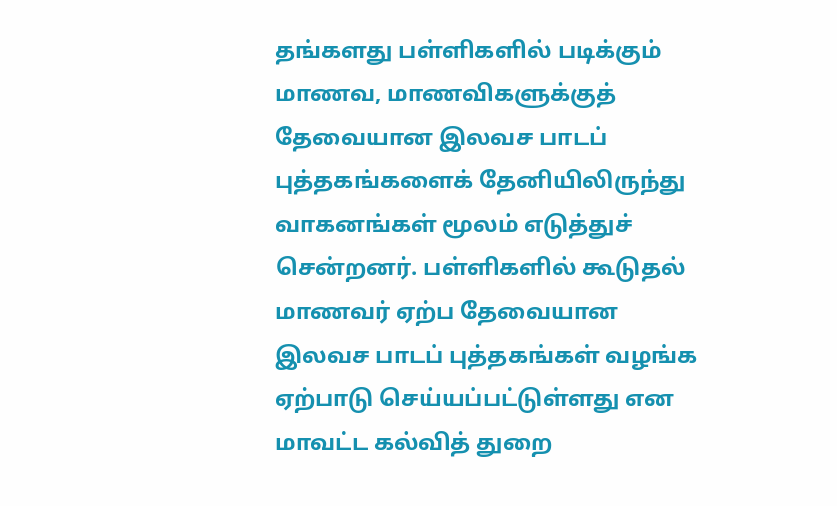தங்களது பள்ளிகளில் படிக்கும் மாணவ, மாணவிகளுக்குத் தேவையான இலவச பாடப் புத்தகங்களைக் தேனியிலிருந்து வாகனங்கள் மூலம் எடுத்துச் சென்றனர். பள்ளிகளில் கூடுதல் மாணவர் ஏற்ப தேவையான இலவச பாடப் புத்தகங்கள் வழங்க ஏற்பாடு செய்யப்பட்டுள்ளது என மாவட்ட கல்வித் துறை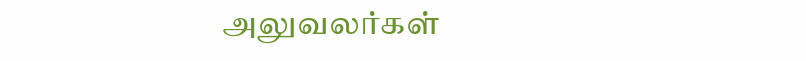அலுவலர்கள்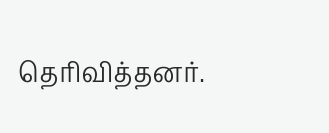தெரிவித்தனர்.